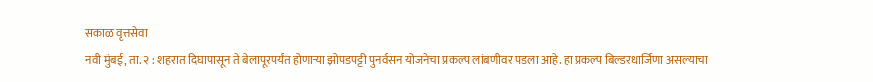सकाळ वृत्तसेवा
नवी मुंबई, ता. २ : शहरात दिघापासून ते बेलापूरपर्यंत होणाऱ्या झोपडपट्टी पुनर्वसन योजनेचा प्रकल्प लांबणीवर पडला आहे. हा प्रकल्प बिल्डरधार्जिणा असल्याचा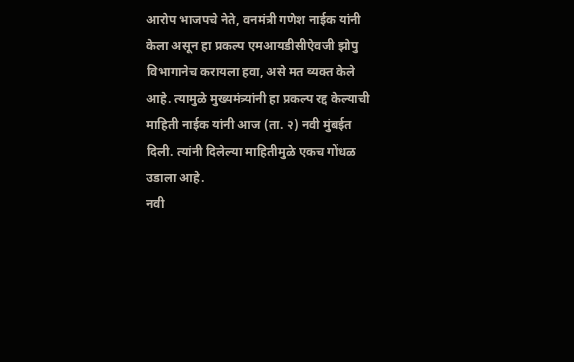आरोप भाजपचे नेते, वनमंत्री गणेश नाईक यांनी केला असून हा प्रकल्प एमआयडीसीऐवजी झोपु विभागानेच करायला हवा, असे मत व्यक्त केले आहे. त्यामुळे मुख्यमंत्र्यांनी हा प्रकल्प रद्द केल्याची माहिती नाईक यांनी आज (ता. २) नवी मुंबईत दिली. त्यांनी दिलेल्या माहितीमुळे एकच गोंधळ उडाला आहे.
नवी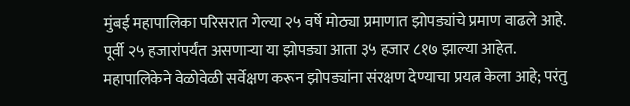मुंबई महापालिका परिसरात गेल्या २५ वर्षे मोठ्या प्रमाणात झोपड्यांचे प्रमाण वाढले आहे. पूर्वी २५ हजारांपर्यंत असणाऱ्या या झोपड्या आता ३५ हजार ८१७ झाल्या आहेत. महापालिकेने वेळोवेळी सर्वेक्षण करून झोपड्यांना संरक्षण देण्याचा प्रयत्न केला आहे; परंतु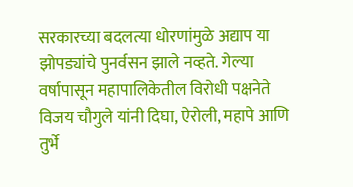सरकारच्या बदलत्या धोरणांमुळे अद्याप या झोपड्यांचे पुनर्वसन झाले नव्हते. गेल्या वर्षापासून महापालिकेतील विरोधी पक्षनेते विजय चौगुले यांनी दिघा, ऐरोली, महापे आणि तुर्भे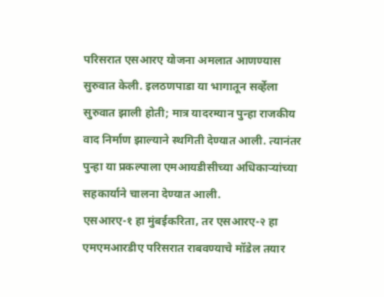परिसरात एसआरए योजना अमलात आणण्यास सुरुवात केली. इलठणपाडा या भागातून सर्व्हेला सुरुवात झाली होती; मात्र यादरम्यान पुन्हा राजकीय वाद निर्माण झाल्याने स्थगिती देण्यात आली. त्यानंतर पुन्हा या प्रकल्पाला एमआयडीसीच्या अधिकाऱ्यांच्या सहकार्याने चालना देण्यात आली.
एसआरए-१ हा मुंबईकरिता, तर एसआरए-२ हा एमएमआरडीए परिसरात राबवण्याचे मॉडेल तयार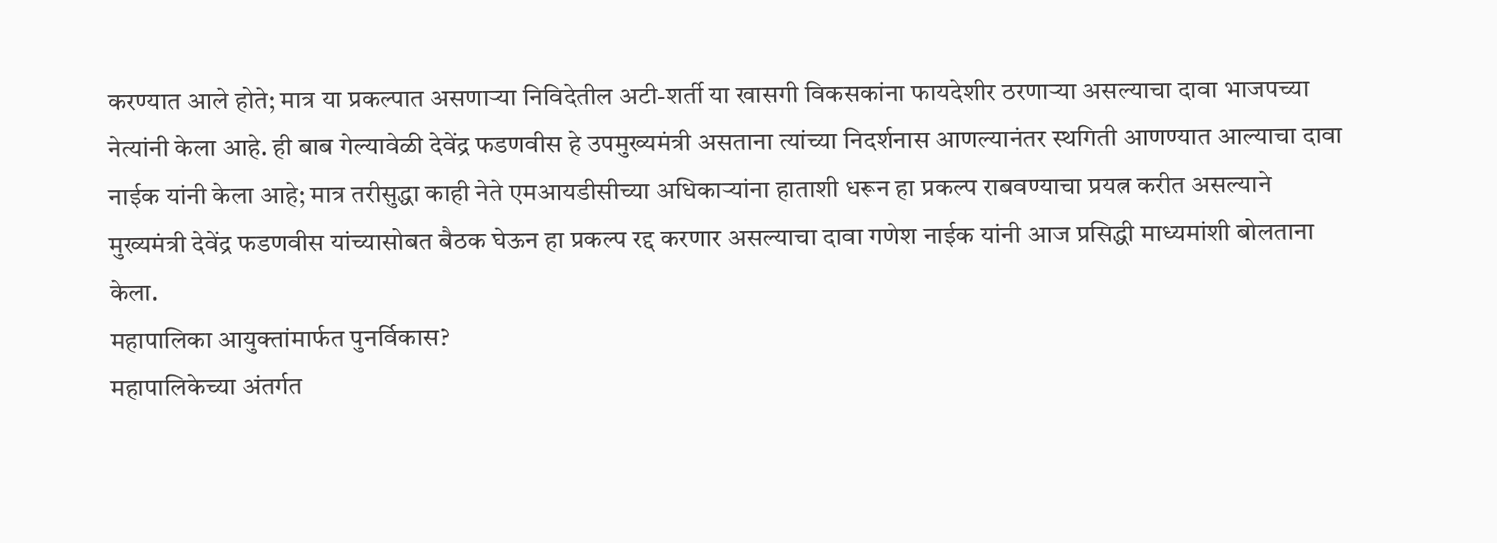करण्यात आले होते; मात्र या प्रकल्पात असणाऱ्या निविदेतील अटी-शर्ती या खासगी विकसकांना फायदेशीर ठरणाऱ्या असल्याचा दावा भाजपच्या नेत्यांनी केला आहे. ही बाब गेल्यावेळी देवेंद्र फडणवीस हे उपमुख्यमंत्री असताना त्यांच्या निदर्शनास आणल्यानंतर स्थगिती आणण्यात आल्याचा दावा नाईक यांनी केला आहे; मात्र तरीसुद्धा काही नेते एमआयडीसीच्या अधिकाऱ्यांना हाताशी धरून हा प्रकल्प राबवण्याचा प्रयत्न करीत असल्याने मुख्यमंत्री देवेंद्र फडणवीस यांच्यासोबत बैठक घेऊन हा प्रकल्प रद्द करणार असल्याचा दावा गणेश नाईक यांनी आज प्रसिद्धी माध्यमांशी बोलताना केला.
महापालिका आयुक्तांमार्फत पुनर्विकास?
महापालिकेच्या अंतर्गत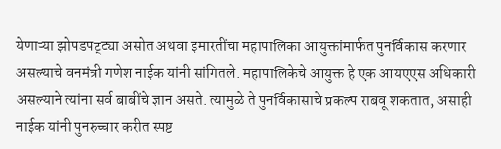येणाऱ्या झोपडपट्ट्या असोत अथवा इमारतींचा महापालिका आयुक्तांमार्फत पुनर्विकास करणार असल्याचे वनमंत्री गणेश नाईक यांनी सांगितले. महापालिकेचे आयुक्त हे एक आयएएस अधिकारी असल्याने त्यांना सर्व बाबींचे ज्ञान असते. त्यामुळे ते पुनर्विकासाचे प्रकल्प राबवू शकतात, असाही नाईक यांनी पुनरुच्चार करीत स्पष्ट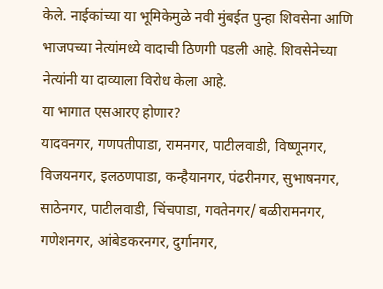केले. नाईकांच्या या भूमिकेमुळे नवी मुंबईत पुन्हा शिवसेना आणि भाजपच्या नेत्यांमध्ये वादाची ठिणगी पडली आहे. शिवसेनेच्या नेत्यांनी या दाव्याला विरोध केला आहे.
या भागात एसआरए होणार?
यादवनगर, गणपतीपाडा, रामनगर, पाटीलवाडी, विष्णूनगर, विजयनगर, इलठणपाडा, कन्हैयानगर, पंढरीनगर, सुभाषनगर, साठेनगर, पाटीलवाडी, चिंचपाडा, गवतेनगर/ बळीरामनगर, गणेशनगर, आंबेडकरनगर, दुर्गानगर,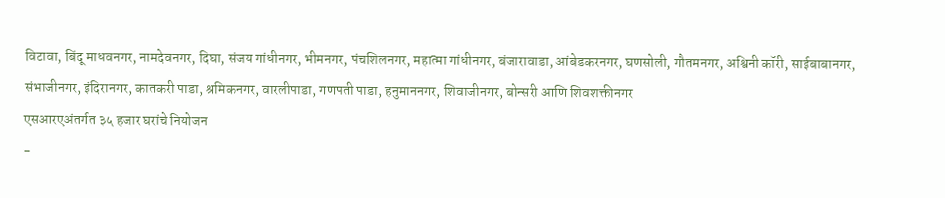विटावा, बिंदू माधवनगर, नामदेवनगर, दिघा, संजय गांधीनगर, भीमनगर, पंचशिलनगर, महात्मा गांधीनगर, बंजारावाडा, आंबेडकरनगर, घणसोली, गौतमनगर, अश्विनी कॉरी, साईबाबानगर, संभाजीनगर, इंदिरानगर, कातकरी पाडा, श्रमिकनगर, वारलीपाडा, गणपती पाडा, हनुमाननगर, शिवाजीनगर, बोन्सरी आणि शिवशक्तीनगर
एसआरएअंतर्गत ३५ हजार घरांचे नियोजन
-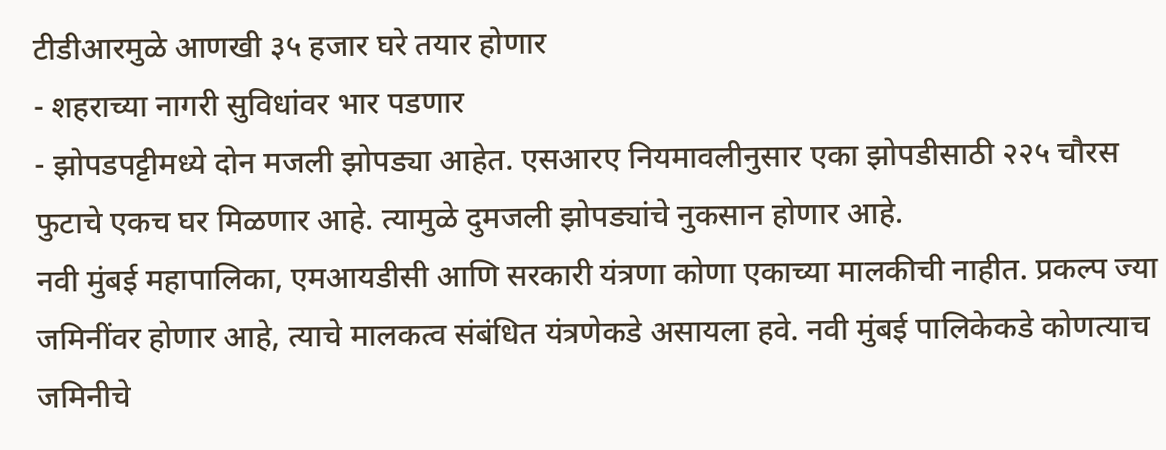टीडीआरमुळे आणखी ३५ हजार घरे तयार होणार
- शहराच्या नागरी सुविधांवर भार पडणार
- झोपडपट्टीमध्ये दोन मजली झोपड्या आहेत. एसआरए नियमावलीनुसार एका झोपडीसाठी २२५ चौरस फुटाचे एकच घर मिळणार आहे. त्यामुळे दुमजली झोपड्यांचे नुकसान होणार आहे.
नवी मुंबई महापालिका, एमआयडीसी आणि सरकारी यंत्रणा कोणा एकाच्या मालकीची नाहीत. प्रकल्प ज्या जमिनींवर होणार आहे, त्याचे मालकत्व संबंधित यंत्रणेकडे असायला हवे. नवी मुंबई पालिकेकडे कोणत्याच जमिनीचे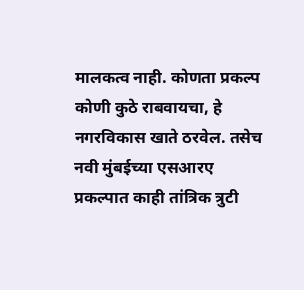मालकत्व नाही. कोणता प्रकल्प कोणी कुठे राबवायचा, हे नगरविकास खाते ठरवेल. तसेच नवी मुंबईच्या एसआरए प्रकल्पात काही तांत्रिक त्रुटी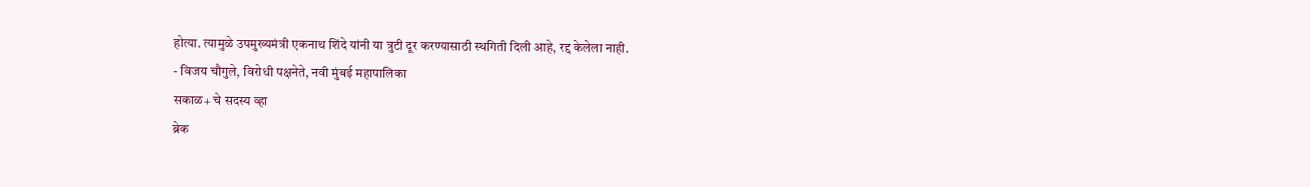होत्या. त्यामुळे उपमुख्यमंत्री एकनाथ शिंदे यांनी या त्रुटी दूर करण्यासाठी स्थगिती दिली आहे, रद्द केलेला नाही.
- विजय चौगुले, विरोधी पक्षनेते, नवी मुंबई महापालिका
सकाळ+ चे सदस्य व्हा
ब्रेक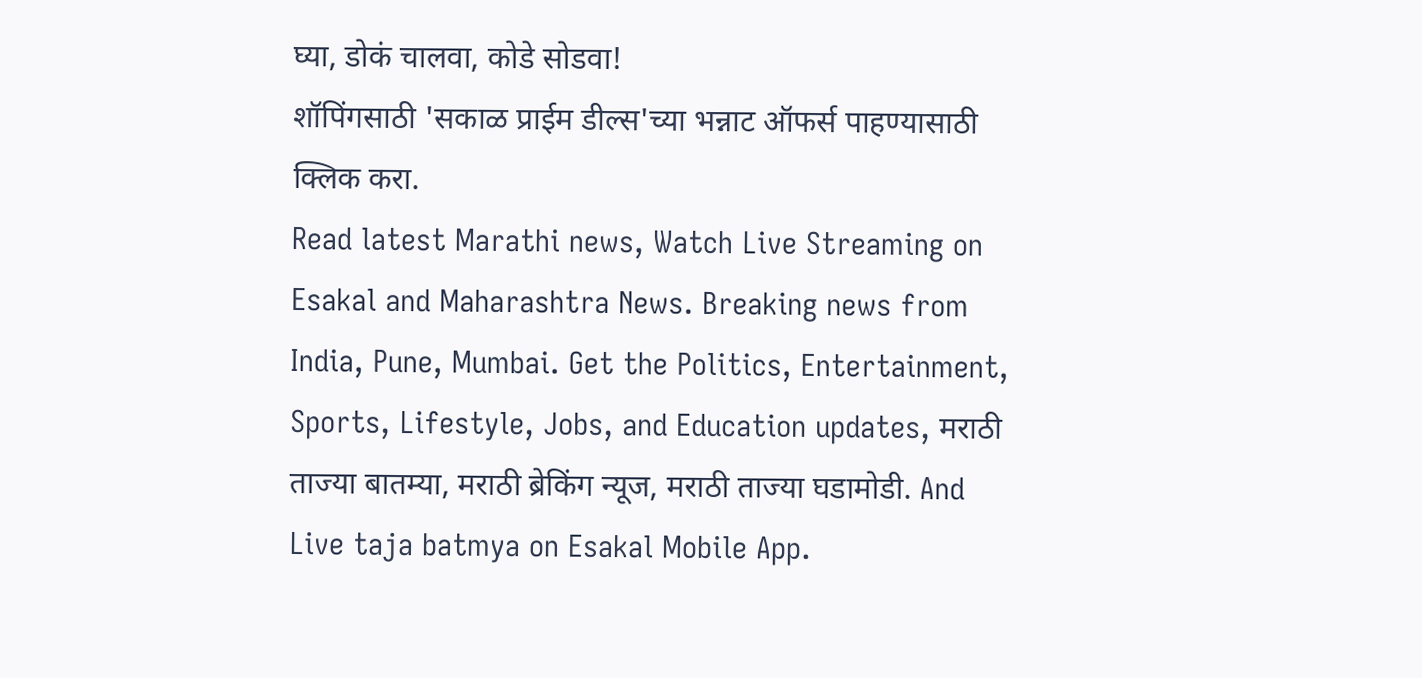घ्या, डोकं चालवा, कोडे सोडवा!
शॉपिंगसाठी 'सकाळ प्राईम डील्स'च्या भन्नाट ऑफर्स पाहण्यासाठी क्लिक करा.
Read latest Marathi news, Watch Live Streaming on Esakal and Maharashtra News. Breaking news from India, Pune, Mumbai. Get the Politics, Entertainment, Sports, Lifestyle, Jobs, and Education updates, मराठी ताज्या बातम्या, मराठी ब्रेकिंग न्यूज, मराठी ताज्या घडामोडी. And Live taja batmya on Esakal Mobile App.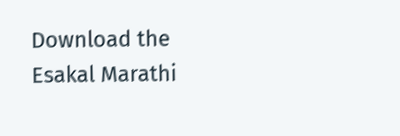Download the Esakal Marathi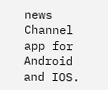news Channel app for Android and IOS.